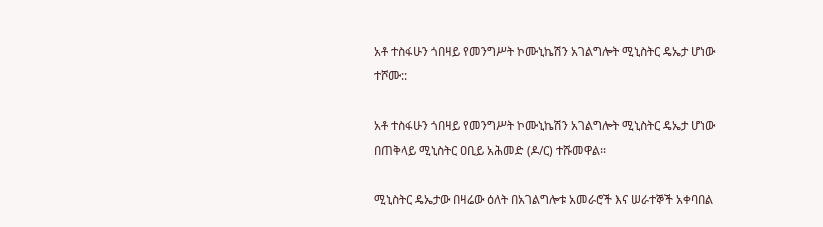አቶ ተስፋሁን ጎበዛይ የመንግሥት ኮሙኒኬሽን አገልግሎት ሚኒስትር ዴኤታ ሆነው ተሾሙ::

አቶ ተስፋሁን ጎበዛይ የመንግሥት ኮሙኒኬሽን አገልግሎት ሚኒስትር ዴኤታ ሆነው በጠቅላይ ሚኒስትር ዐቢይ አሕመድ (ዶ/ር) ተሹመዋል፡፡

ሚኒስትር ዴኤታው በዛሬው ዕለት በአገልግሎቱ አመራሮች እና ሠራተኞች አቀባበል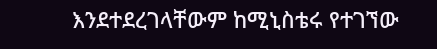እንደተደረገላቸውም ከሚኒስቴሩ የተገኘው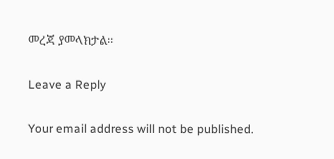መረጃ ያመላክታል፡፡

Leave a Reply

Your email address will not be published.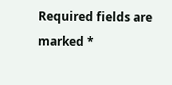Required fields are marked *